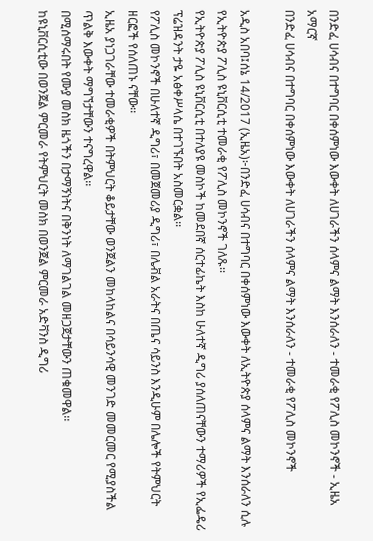በንድፈ ሀሳብና በተግባር በቀሰምነው እውቀት ለሀገራችን ሰላምና ልማት እንሰራለን - ተመራቂ የፖሊስ መኮንኖች - ኢዜአ አማርኛ
በንድፈ ሀሳብና በተግባር በቀሰምነው እውቀት ለሀገራችን ሰላምና ልማት እንሰራለን - ተመራቂ የፖሊስ መኮንኖች

አዲስ አበባ፤ሰኔ 14/2017 (ኢዜአ)፦በንድፈ ሀሳብና በተግባር በቀሰምነው እውቀት ለኢትዮጵያ ሰላምና ልማት እንሰራለን ሲሉ የኢትዮጵያ ፖሊስ ዩኒቨርሲቲ ተመራቂ የፖሊስ መኮንኖች ገለጹ፡፡
የኢትዮጵያ ፖሊስ ዩኒቨርሲቲ በተለያዩ መስኮች ከመደበኛ ሰርተፊኬት እስከ ሁለተኛ ዲግሪ ያሰለጠናቸውን ተማሪዎች የኢፌዴሪ ፕሬዝዳንት ታዬ አፅቀሥላሴ በተገኙበት አስመርቋል፡፡
የፖሊስ መኮንኖች በሁለተኛ ዲግሪ፣ በመጀመሪያ ዲግሪ፣ በሌቭል አራትና በጤና ሳይንስ እንዲሁም በሌሎች የትምህርት ዘርፎች የሰለጠኑ ናቸው፡፡
ኢዜአ ያነጋገራቸው ተመራቂዎች በትምህርት ቆይታቸው ወንጀልን መከላከልና በሳይንሳዊ መንገድ መመርመር የሚያስችል ጥልቅ እውቀት ማግኘታቸውን ተናግረዋል፡፡
በሚሰማሩበት የሙያ መስክ ዜጎችን በታማኝነትና በቅንነት ለማገልገል መዘጋጀታቸውን ጠቁመዋል፡፡
ከዩኒቨርሲቲው በወንጀል ምርመራ የትምህርት መስክ በወንጀል ምርመራ አድቫንስ ዲግሪ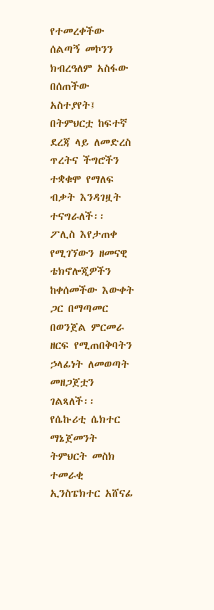የተመረቀችው ሰልጣኝ መኮንን ክብረዓለም አስፋው በሰጠችው አስተያየት፤ በትምህርቷ ከፍተኛ ደረጃ ላይ ለመድረስ ጥረትና ችግሮችን ተቋቁሞ የማለፍ ብቃት እንዳገዟት ተናግራለች፡፡
ፖሊስ እየታጠቀ የሚገኘውን ዘመናዊ ቴክኖሎጂዎችን ከቀሰመችው እውቀት ጋር በማጣመር በወንጀል ምርመራ ዘርፍ የሚጠበቅባትን ኃላፊነት ለመወጣት መዘጋጀቷን ገልጻለች፡፡
የሴኩሪቲ ሴክተር ማኔጀመንት ትምህርት መስክ ተመራቂ ኢንስፔክተር አሸናፊ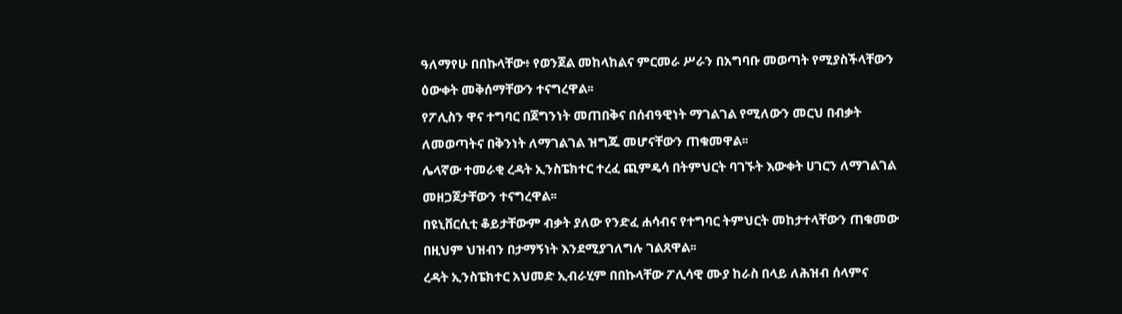ዓለማየሁ በበኩላቸው፥ የወንጀል መከላከልና ምርመራ ሥራን በአግባቡ መወጣት የሚያስችላቸውን ዕውቀት መቅሰማቸውን ተናግረዋል፡፡
የፖሊስን ዋና ተግባር በጀግንነት መጠበቅና በሰብዓዊነት ማገልገል የሚለውን መርህ በብቃት ለመወጣትና በቅንነት ለማገልገል ዝግጁ መሆናቸውን ጠቁመዋል፡፡
ሌላኛው ተመራቂ ረዳት ኢንስፔክተር ተረፈ ጪምዴሳ በትምህርት ባገኙት እውቀት ሀገርን ለማገልገል መዘጋጀታቸውን ተናግረዋል፡፡
በዩኒቨርሲቲ ቆይታቸውም ብቃት ያለው የንድፈ ሐሳብና የተግባር ትምህርት መከታተላቸውን ጠቁመው በዚህም ህዝብን በታማኝነት እንደሚያገለግሉ ገልጸዋል፡፡
ረዳት ኢንስፔክተር አህመድ ኢብራሂም በበኩላቸው ፖሊሳዊ ሙያ ከራስ በላይ ለሕዝብ ሰላምና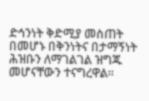ድኅንነት ቅድሚያ መስጠት በመሆኑ በቅንነትና በታማኝነት ሕዝቡን ለማገልገል ዝግጁ መሆናቸውን ተናግረዋል፡፡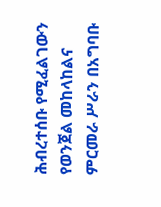ሕብረተሰቡ የሚፈልገውን የወንጀል መከላከልና ምርመራ ሥራን በአግባቡ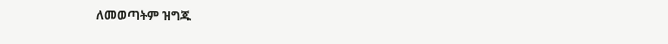ለመወጣትም ዝግጁ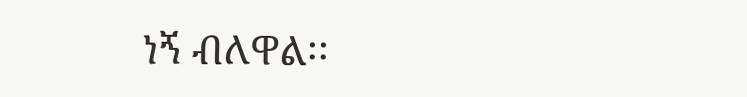ነኝ ብለዋል፡፡